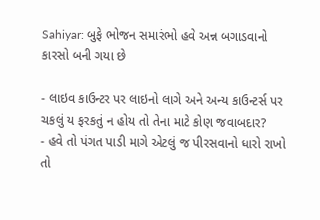Sahiyar: બુફે ભોજન સમારંભો હવે અન્ન બગાડવાનો કારસો બની ગયા છે

- લાઇવ કાઉન્ટર પર લાઇનો લાગે અને અન્ય કાઉન્ટર્સ પર ચકલું ય ફરકતું ન હોય તો તેના માટે કોણ જવાબદાર?
- હવે તો પંગત પાડી માગે એટલું જ પીરસવાનો ધારો રાખો તો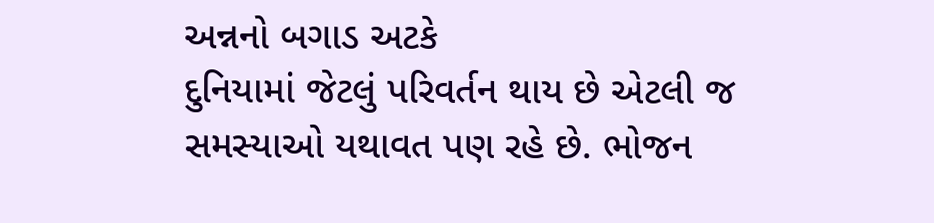અન્નનો બગાડ અટકે
દુનિયામાં જેટલું પરિવર્તન થાય છે એટલી જ સમસ્યાઓ યથાવત પણ રહે છે. ભોજન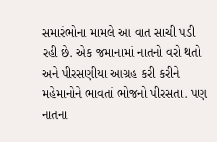સમારંભોના મામલે આ વાત સાચી પડી રહી છે. એક જમાનામાં નાતનો વરો થતો અને પીરસણીયા આગ્રહ કરી કરીને મહેમાનોને ભાવતાં ભોજનો પીરસતા. પણ નાતના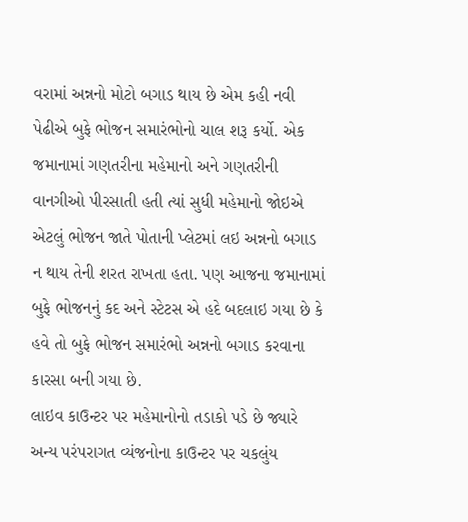વરામાં અન્નનો મોટો બગાડ થાય છે એમ કહી નવી પેઢીએ બુફે ભોજન સમારંભોનો ચાલ શરૂ કર્યો. એક જમાનામાં ગણતરીના મહેમાનો અને ગણતરીની વાનગીઓ પીરસાતી હતી ત્યાં સુધી મહેમાનો જોઇએ એટલું ભોજન જાતે પોતાની પ્લેટમાં લઇ અન્નનો બગાડ ન થાય તેની શરત રાખતા હતા. પણ આજના જમાનામાં બુફે ભોજનનું કદ અને સ્ટેટસ એ હદે બદલાઇ ગયા છે કે હવે તો બુફે ભોજન સમારંભો અન્નનો બગાડ કરવાના કારસા બની ગયા છે.
લાઇવ કાઉન્ટર પર મહેમાનોનો તડાકો પડે છે જ્યારે અન્ય પરંપરાગત વ્યંજનોના કાઉન્ટર પર ચકલુંય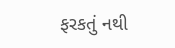ફરકતું નથી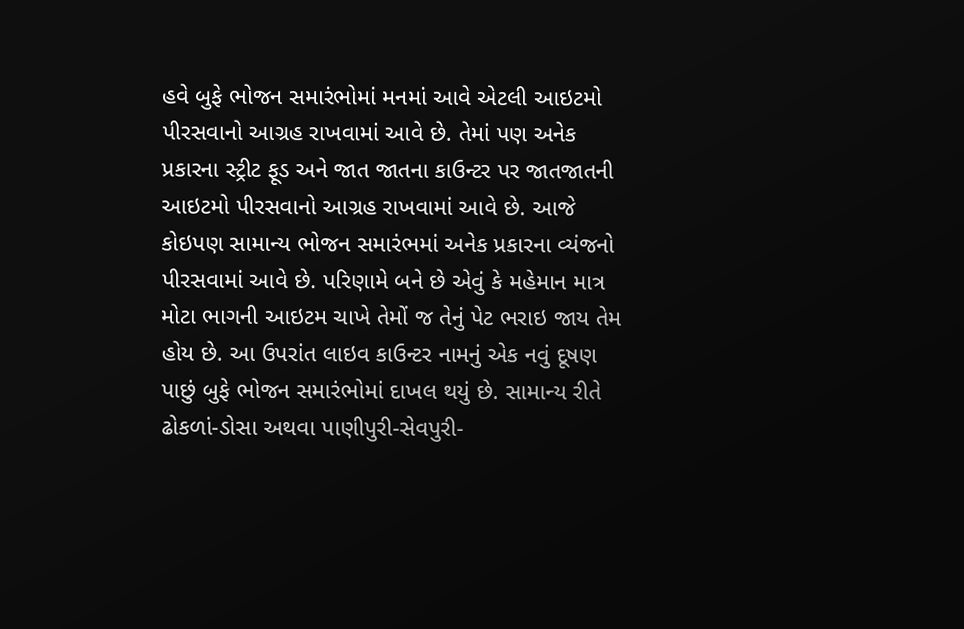હવે બુફે ભોજન સમારંભોમાં મનમાં આવે એટલી આઇટમો પીરસવાનો આગ્રહ રાખવામાં આવે છે. તેમાં પણ અનેક પ્રકારના સ્ટ્રીટ ફૂડ અને જાત જાતના કાઉન્ટર પર જાતજાતની આઇટમો પીરસવાનો આગ્રહ રાખવામાં આવે છે. આજે કોઇપણ સામાન્ય ભોજન સમારંભમાં અનેક પ્રકારના વ્યંજનો પીરસવામાં આવે છે. પરિણામે બને છે એવું કે મહેમાન માત્ર મોટા ભાગની આઇટમ ચાખે તેમોં જ તેનું પેટ ભરાઇ જાય તેમ હોય છે. આ ઉપરાંત લાઇવ કાઉન્ટર નામનું એક નવું દૂષણ પાછું બુફે ભોજન સમારંભોમાં દાખલ થયું છે. સામાન્ય રીતે ઢોકળાં-ડોસા અથવા પાણીપુરી-સેવપુરી-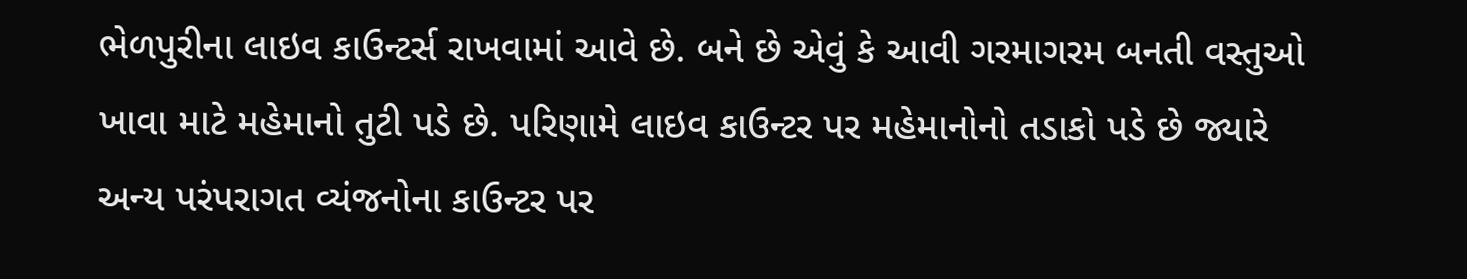ભેળપુરીના લાઇવ કાઉન્ટર્સ રાખવામાં આવે છે. બને છે એવું કે આવી ગરમાગરમ બનતી વસ્તુઓ ખાવા માટે મહેમાનો તુટી પડે છે. પરિણામે લાઇવ કાઉન્ટર પર મહેમાનોનો તડાકો પડે છે જ્યારે અન્ય પરંપરાગત વ્યંજનોના કાઉન્ટર પર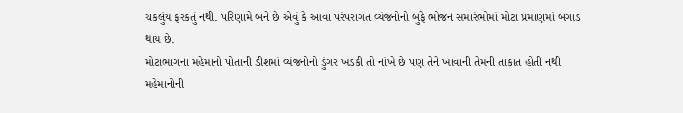ચકલુંય ફરકતું નથી. પરિણામે બને છે એવું કે આવા પરંપરાગત વ્યંજનોનો બુફે ભોજન સમારંભોમાં મોટા પ્રમાણમાં બગાડ થાય છે.
મોટાભાગના મહેમાનો પોતાની ડીશમાં વ્યંજનોનો ડુંગર ખડકી તો નાંખે છે પણ તેને ખાવાની તેમની તાકાત હોતી નથી
મહેમાનોની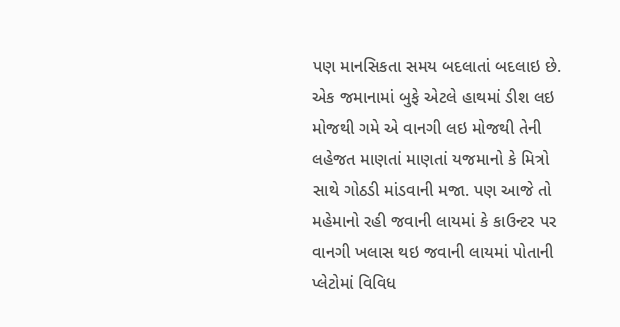પણ માનસિકતા સમય બદલાતાં બદલાઇ છે. એક જમાનામાં બુફે એટલે હાથમાં ડીશ લઇ મોજથી ગમે એ વાનગી લઇ મોજથી તેની લહેજત માણતાં માણતાં યજમાનો કે મિત્રો સાથે ગોઠડી માંડવાની મજા. પણ આજે તો મહેમાનો રહી જવાની લાયમાં કે કાઉન્ટર પર વાનગી ખલાસ થઇ જવાની લાયમાં પોતાની પ્લેટોમાં વિવિધ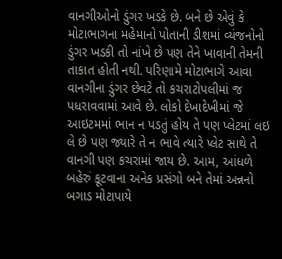વાનગીઓનો ડુંગર ખડકે છે. બને છે એવું કે મોટાભાગના મહેમાનો પોતાની ડીશમાં વ્યંજનોનો ડુંગર ખડકી તો નાંખે છે પણ તેને ખાવાની તેમની તાકાત હોતી નથી. પરિણામે મોટાભાગે આવા વાનગીના ડુંગર છેવટે તો કચરાટોપલીમાં જ પધરાવવામાં આવે છે. લોકો દેખાદેખીમાં જે આઇટમમાં ભાન ન પડતું હોય તે પણ પ્લેટમાં લઇ લે છે પણ જ્યારે તે ન ભાવે ત્યારે પ્લેટ સાથે તે વાનગી પણ કચરામાં જાય છે. આમ, આંધળે બહેરું કૂટવાના અનેક પ્રસંગો બને તેમાં અન્નનો બગાડ મોટાપાયે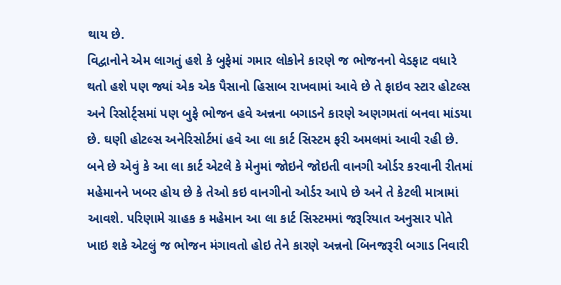થાય છે.
વિદ્વાનોને એમ લાગતું હશે કે બુફેમાં ગમાર લોકોને કારણે જ ભોજનનો વેડફાટ વધારે થતો હશે પણ જ્યાં એક એક પૈસાનો હિસાબ રાખવામાં આવે છે તે ફાઇવ સ્ટાર હોટલ્સ અને રિસોર્ટ્સમાં પણ બુફે ભોજન હવે અન્નના બગાડને કારણે અણગમતાં બનવા માંડયા છે. ઘણી હોટલ્સ અનેરિસોર્ટમાં હવે આ લા કાર્ટ સિસ્ટમ ફરી અમલમાં આવી રહી છે. બને છે એવું કે આ લા કાર્ટ એટલે કે મેનુમાં જોઇને જોઇતી વાનગી ઓર્ડર કરવાની રીતમાં મહેમાનને ખબર હોય છે કે તેઓ કઇ વાનગીનો ઓર્ડર આપે છે અને તે કેટલી માત્રામાં આવશે. પરિણામે ગ્રાહક ક મહેમાન આ લા કાર્ટ સિસ્ટમમાં જરૂરિયાત અનુસાર પોતે ખાઇ શકે એટલું જ ભોજન મંગાવતો હોઇ તેને કારણે અન્નનો બિનજરૂરી બગાડ નિવારી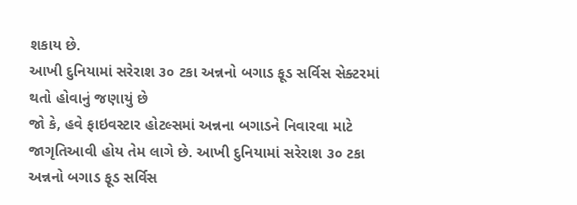શકાય છે.
આખી દુનિયામાં સરેરાશ ૩૦ ટકા અન્નનો બગાડ ફૂડ સર્વિસ સેક્ટરમાં થતો હોવાનું જણાયું છે
જો કે, હવે ફાઇવસ્ટાર હોટલ્સમાં અન્નના બગાડને નિવારવા માટે જાગૃતિઆવી હોય તેમ લાગે છે. આખી દુનિયામાં સરેરાશ ૩૦ ટકા અન્નનો બગાડ ફૂડ સર્વિસ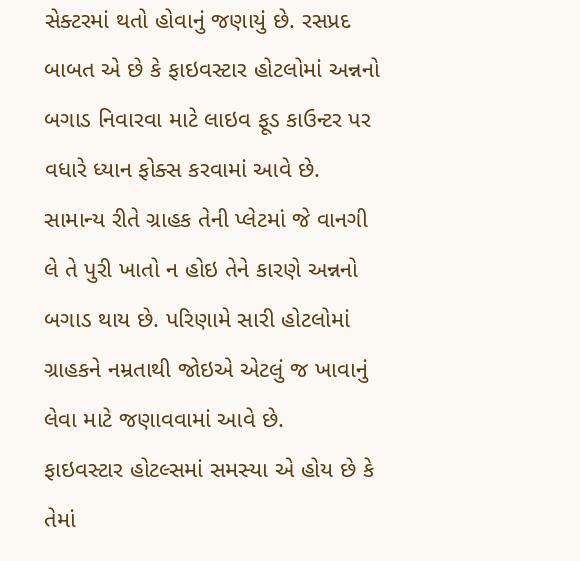સેક્ટરમાં થતો હોવાનું જણાયું છે. રસપ્રદ બાબત એ છે કે ફાઇવસ્ટાર હોટલોમાં અન્નનો બગાડ નિવારવા માટે લાઇવ ફૂડ કાઉન્ટર પર વધારે ધ્યાન ફોક્સ કરવામાં આવે છે. સામાન્ય રીતે ગ્રાહક તેની પ્લેટમાં જે વાનગી લે તે પુરી ખાતો ન હોઇ તેને કારણે અન્નનો બગાડ થાય છે. પરિણામે સારી હોટલોમાં ગ્રાહકને નમ્રતાથી જોઇએ એટલું જ ખાવાનું લેવા માટે જણાવવામાં આવે છે.
ફાઇવસ્ટાર હોટલ્સમાં સમસ્યા એ હોય છે કે તેમાં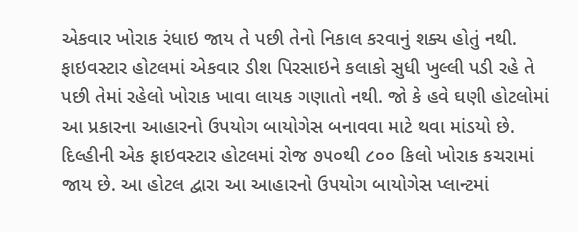એકવાર ખોરાક રંધાઇ જાય તે પછી તેનો નિકાલ કરવાનું શક્ય હોતું નથી. ફાઇવસ્ટાર હોટલમાં એકવાર ડીશ પિરસાઇને કલાકો સુધી ખુલ્લી પડી રહે તે પછી તેમાં રહેલો ખોરાક ખાવા લાયક ગણાતો નથી. જો કે હવે ઘણી હોટલોમાં આ પ્રકારના આહારનો ઉપયોગ બાયોગેસ બનાવવા માટે થવા માંડયો છે. દિલ્હીની એક ફાઇવસ્ટાર હોટલમાં રોજ ૭૫૦થી ૮૦૦ કિલો ખોરાક કચરામાં જાય છે. આ હોટલ દ્વારા આ આહારનો ઉપયોગ બાયોગેસ પ્લાન્ટમાં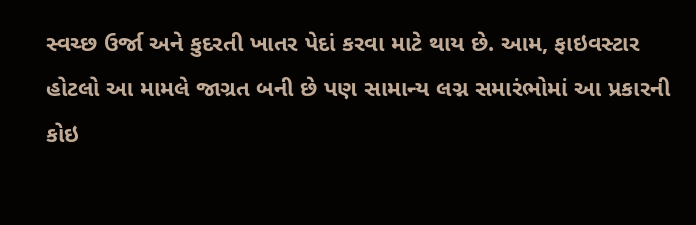સ્વચ્છ ઉર્જા અને કુદરતી ખાતર પેદાં કરવા માટે થાય છે. આમ, ફાઇવસ્ટાર હોટલો આ મામલે જાગ્રત બની છે પણ સામાન્ય લગ્ન સમારંભોમાં આ પ્રકારની કોઇ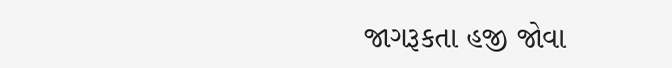જાગરૂકતા હજી જોવા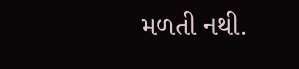મળતી નથી.